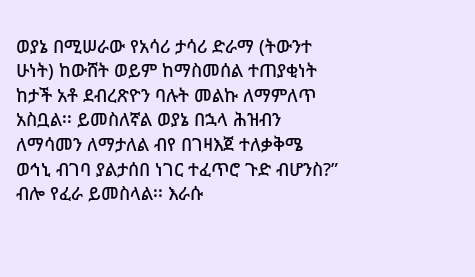ወያኔ በሚሠራው የአሳሪ ታሳሪ ድራማ (ትውንተ ሁነት) ከውሸት ወይም ከማስመሰል ተጠያቂነት ከታች አቶ ደብረጽዮን ባሉት መልኩ ለማምለጥ አስቧል፡፡ ይመስለኛል ወያኔ በኋላ ሕዝብን ለማሳመን ለማታለል ብየ በገዛእጀ ተለቃቅሜ ወኅኒ ብገባ ያልታሰበ ነገር ተፈጥሮ ጉድ ብሆንስ?” ብሎ የፈራ ይመስላል፡፡ እራሱ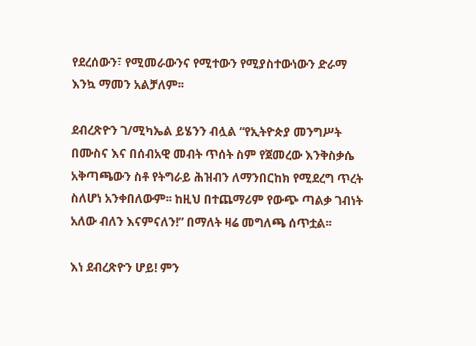የደረሰውን፣ የሚመራውንና የሚተውን የሚያስተውነውን ድራማ እንኳ ማመን አልቻለም፡፡

ደብረጽዮን ገ/ሚካኤል ይሄንን ብሏል “የኢትዮጵያ መንግሥት በሙስና እና በሰብአዊ መብት ጥሰት ስም የጀመረው እንቅስቃሴ አቅጣጫውን ስቶ የትግራይ ሕዝብን ለማንበርከክ የሚደረግ ጥረት ስለሆነ አንቀበለውም፡፡ ከዚህ በተጨማሪም የውጭ ጣልቃ ገብነት አለው ብለን እናምናለን!” በማለት ዛሬ መግለጫ ሰጥቷል፡፡

እነ ደብረጽዮን ሆይ! ምን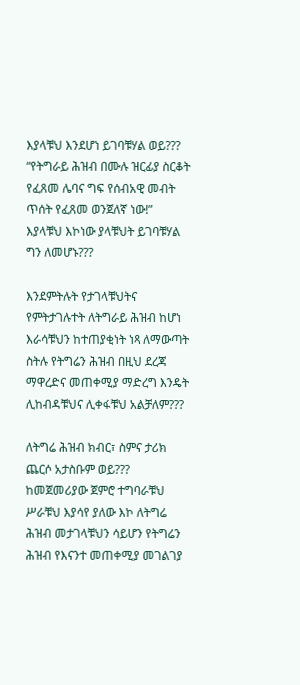እያላቹህ እንደሆነ ይገባቹሃል ወይ??? “የትግራይ ሕዝብ በሙሉ ዝርፊያ ስርቆት የፈጸመ ሌባና ግፍ የሰብአዊ መብት ጥሰት የፈጸመ ወንጀለኛ ነው!” እያላቹህ እኮነው ያላቹህት ይገባቹሃል ግን ለመሆኑ???

እንደምትሉት የታገላቹህትና የምትታገሉተት ለትግራይ ሕዝብ ከሆነ እራሳቹህን ከተጠያቂነት ነጻ ለማውጣት ስትሉ የትግሬን ሕዝብ በዚህ ደረጃ ማዋረድና መጠቀሚያ ማድረግ እንዴት ሊከብዳቹህና ሊቀፋቹህ አልቻለም???

ለትግሬ ሕዝብ ክብር፣ ስምና ታሪክ ጨርሶ አታስቡም ወይ??? ከመጀመሪያው ጀምሮ ተግባራቹህ ሥራቹህ እያሳየ ያለው እኮ ለትግሬ ሕዝብ መታገላቹህን ሳይሆን የትግሬን ሕዝብ የእናንተ መጠቀሚያ መገልገያ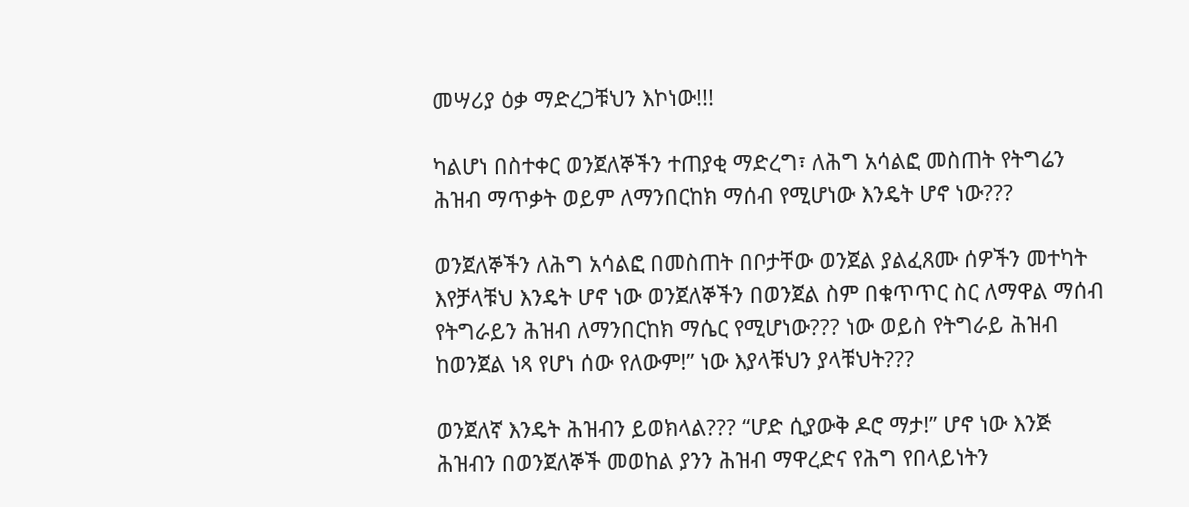መሣሪያ ዕቃ ማድረጋቹህን እኮነው!!!

ካልሆነ በስተቀር ወንጀለኞችን ተጠያቂ ማድረግ፣ ለሕግ አሳልፎ መስጠት የትግሬን ሕዝብ ማጥቃት ወይም ለማንበርከክ ማሰብ የሚሆነው እንዴት ሆኖ ነው???

ወንጀለኞችን ለሕግ አሳልፎ በመስጠት በቦታቸው ወንጀል ያልፈጸሙ ሰዎችን መተካት እየቻላቹህ እንዴት ሆኖ ነው ወንጀለኞችን በወንጀል ስም በቁጥጥር ስር ለማዋል ማሰብ የትግራይን ሕዝብ ለማንበርከክ ማሴር የሚሆነው??? ነው ወይስ የትግራይ ሕዝብ ከወንጀል ነጻ የሆነ ሰው የለውም!” ነው እያላቹህን ያላቹህት???

ወንጀለኛ እንዴት ሕዝብን ይወክላል??? “ሆድ ሲያውቅ ዶሮ ማታ!” ሆኖ ነው እንጅ ሕዝብን በወንጀለኞች መወከል ያንን ሕዝብ ማዋረድና የሕግ የበላይነትን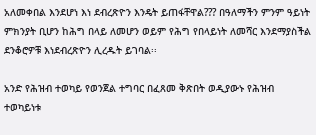አለመቀበል እንደሆነ እነ ደብረጽዮን እንዴት ይጠፋቸዋል??? በዓለማችን ምንም ዓይነት ምክንያት ቢሆን ከሕግ በላይ ለመሆን ወይም የሕግ የበላይነት ለመሻር እንደማያስችል ደንቆሮዎቹ እነደብረጽዮን ሊረዱት ይገባል፡፡

አንድ የሕዝብ ተወካይ የወንጀል ተግባር በፈጸመ ቅጽበት ወዲያውኑ የሕዝብ ተወካይነቱ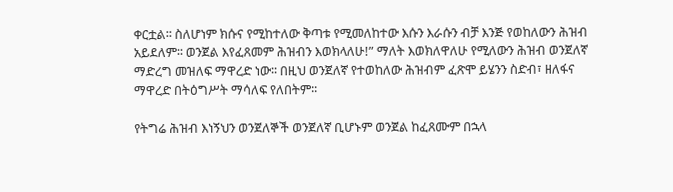ቀርቷል፡፡ ስለሆነም ክሱና የሚከተለው ቅጣቱ የሚመለከተው እሱን እራሱን ብቻ እንጅ የወከለውን ሕዝብ አይደለም፡፡ ወንጀል እየፈጸመም ሕዝብን እወክላለሁ!” ማለት እወክለዋለሁ የሚለውን ሕዝብ ወንጀለኛ ማድረግ መዝለፍ ማዋረድ ነው፡፡ በዚህ ወንጀለኛ የተወከለው ሕዝብም ፈጽሞ ይሄንን ስድብ፣ ዘለፋና ማዋረድ በትዕግሥት ማሳለፍ የለበትም፡፡

የትግሬ ሕዝብ እነኝህን ወንጀለኞች ወንጀለኛ ቢሆኑም ወንጀል ከፈጸሙም በኋላ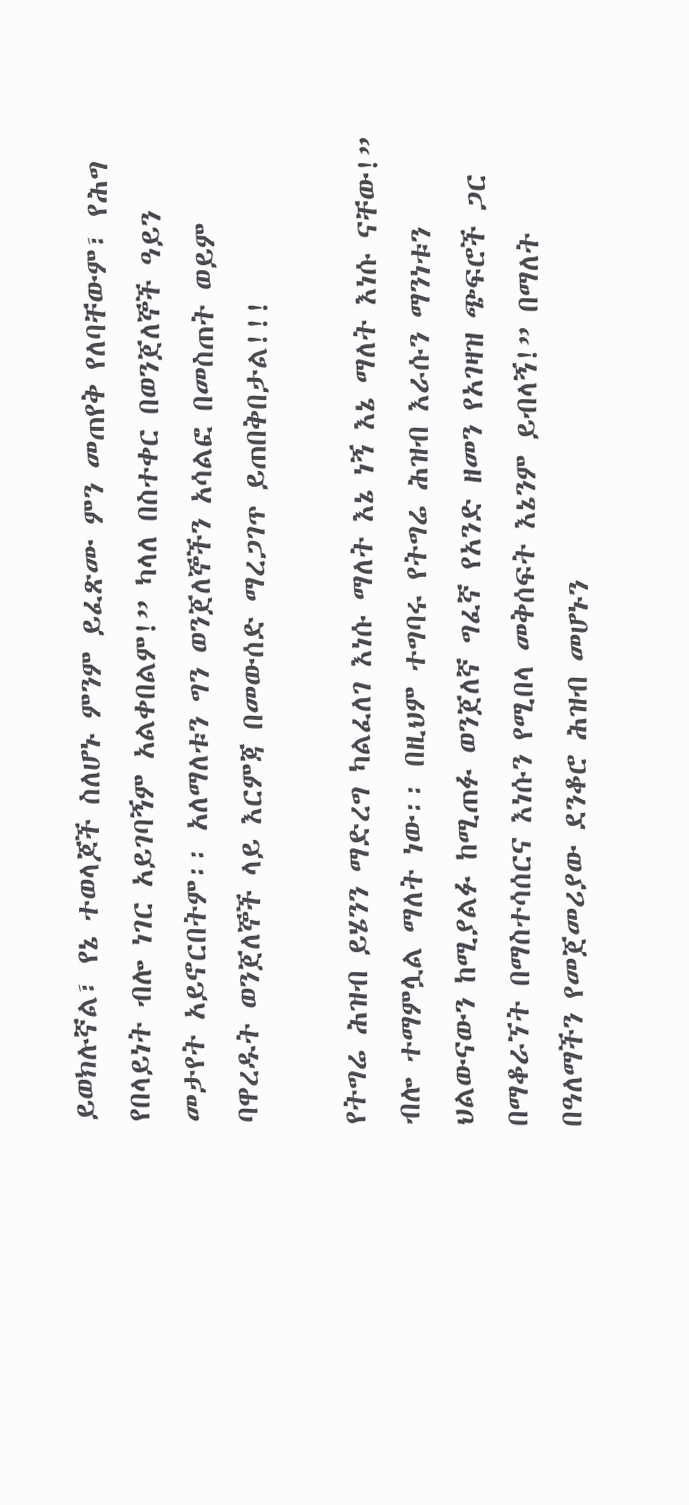ይወክሉኛል፣ የኔ ተወላጆች ስለሆኑ ምንም ይፈጽሙ ምን መጠየቅ የለባቸውም፣ የሕግ የበላይነት ብሎ ነገር አይገባኝም አልቀበልም!” ካላለ በስተቀር በወንጀለኞች ዓይን መታየት አይኖርበትም፡፡ አለማለቱን ግን ወንጀለኞችን አሳልፎ በመስጠት ወይም ባዋረዱት ወንጀለኞች ላይ እርምጃ በመውሰድ ማረጋገጥ ይጠበቅበታል!!!

የትግሬ ሕዝብ ይሄንን ማድረግ ካልፈለገ እነሱ ማለት እኔ ነኝ እኔ ማለት እነሱ ናቸው!” ብሎ ተማምሏል ማለት ነው፡፡ በዚህም ተግባሩ የትግሬ ሕዝብ እራሱን ማንነቱን ህልውናውን ከሚያልፉ ከሚጠፉ ወንጀለኛ ግፈኛ የአንድ ዘመን የአገዛዝ ጭፍሮች ጋር በማቆራኘት በማስተሳሰርና እነሱን የሚበላ መቅሰፍት እኔንም ይብላኝ!” በማለት በዓለማችን የመጀመሪያው ደንቆሮ ሕዝብ መሆኑን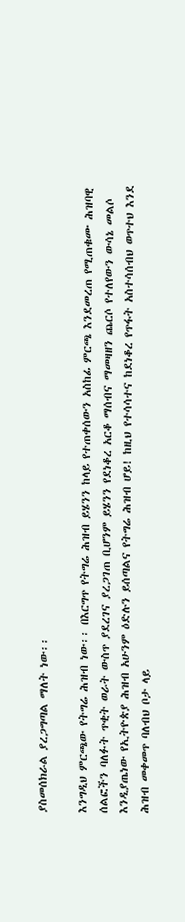ያስመሰክራል ያረጋግጣል ማለት ነው፡፡

እንግዲህ ምርጫው የትግሬ ሕዝብ ነው፡፡ በእርግጥ የትግሬ ሕዝብ ይሄንን ከላይ የተጠቀሰውን አስከፊ ምርጫ እንደመረጠ የሚጠቁሙ ሕዝባዊ ሰልፎችን ባለፉት ጥቂት ወራት ውስጥ ያደረገና ያረጋገጠ ቢሆንም ይሄንን የደነቆረ አርቆ ማሰብና ማመዛዘን ጨርሶ የተለየውን ውሳኔ መልሶ እንዲያጤነው የኢትዮጵያ ሕዝብ አሁንም ዕድሉን ይሰጣልና የትግሬ ሕዝብ ሆይ! ከዚህ የተሳሳተና ከደነቆረ የጥፋት አስተሳሰብህ ወጥተህ እንደ ሕዝብ መቀመጥ ባለብህ ቦታ ላይ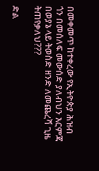በመቀመጥ ከተቀረው የኢትዮጵያ ሕዝብ ጎን በመሰለፍ መውሰድ ያለብህን እርምጃ በወያኔ ላይ ትወስድ ዘንድ ለመጨረሻ ጊዜ ትጠየቃለህ???

ድል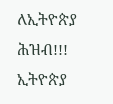ለኢትዮጵያ ሕዝብ!!! ኢትዮጵያ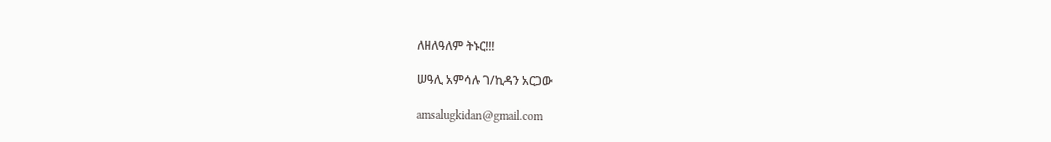ለዘለዓለም ትኑር!!!

ሠዓሊ አምሳሉ ገ/ኪዳን አርጋው

amsalugkidan@gmail.com